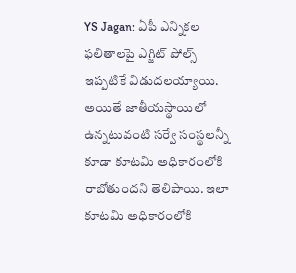YS Jagan: ఏపీ ఎన్నికల ఫలితాలపై ఎగ్జిట్ పోల్స్ ఇప్పటికే విడుదలయ్యాయి. అయితే జాతీయస్థాయిలో ఉన్నటువంటి సర్వే సంస్థలన్నీ కూడా కూటమి అధికారంలోకి రాబోతుందని తెలిపాయి. ఇలా కూటమి అధికారంలోకి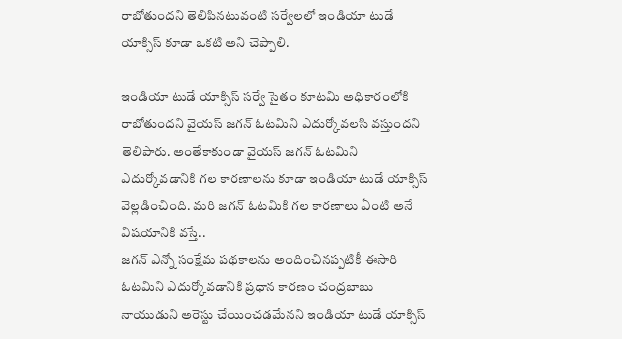రాబోతుందని తెలిపినటువంటి సర్వేలలో ఇండియా టుడే యాక్సిస్ కూడా ఒకటి అని చెప్పాలి.

ఇండియా టుడే యాక్సిస్ సర్వే సైతం కూటమి అధికారంలోకి రాబోతుందని వైయస్ జగన్ ఓటమిని ఎదుర్కోవలసి వస్తుందని తెలిపారు. అంతేకాకుండా వైయస్ జగన్ ఓటమిని ఎదుర్కోవడానికి గల కారణాలను కూడా ఇండియా టుడే యాక్సిస్ వెల్లడించింది. మరి జగన్ ఓటమికి గల కారణాలు ఏంటి అనే విషయానికి వస్తే..
జగన్ ఎన్నో సంక్షేమ పథకాలను అందించినప్పటికీ ఈసారి ఓటమిని ఎదుర్కోవడానికి ప్రధాన కారణం చంద్రబాబు నాయుడుని అరెస్టు చేయించడమేనని ఇండియా టుడే యాక్సిస్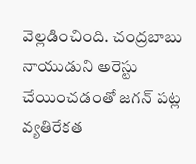వెల్లడించింది. చంద్రబాబు నాయుడుని అరెస్టు చేయించడంతో జగన్ పట్ల వ్యతిరేకత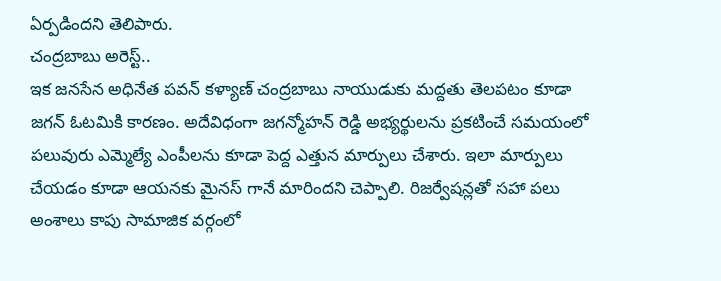ఏర్పడిందని తెలిపారు.
చంద్రబాబు అరెస్ట్..
ఇక జనసేన అధినేత పవన్ కళ్యాణ్ చంద్రబాబు నాయుడుకు మద్దతు తెలపటం కూడా జగన్ ఓటమికి కారణం. అదేవిధంగా జగన్మోహన్ రెడ్డి అభ్యర్థులను ప్రకటించే సమయంలో పలువురు ఎమ్మెల్యే ఎంపీలను కూడా పెద్ద ఎత్తున మార్పులు చేశారు. ఇలా మార్పులు చేయడం కూడా ఆయనకు మైనస్ గానే మారిందని చెప్పాలి. రిజర్వేషన్లతో సహా పలు అంశాలు కాపు సామాజిక వర్గంలో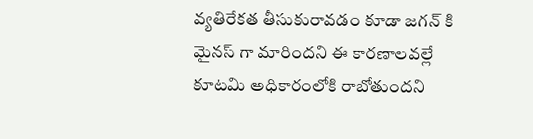వ్యతిరేకత తీసుకురావడం కూడా జగన్ కి మైనస్ గా మారిందని ఈ కారణాలవల్లే కూటమి అధికారంలోకి రాబోతుందని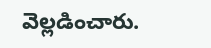వెల్లడించారు.